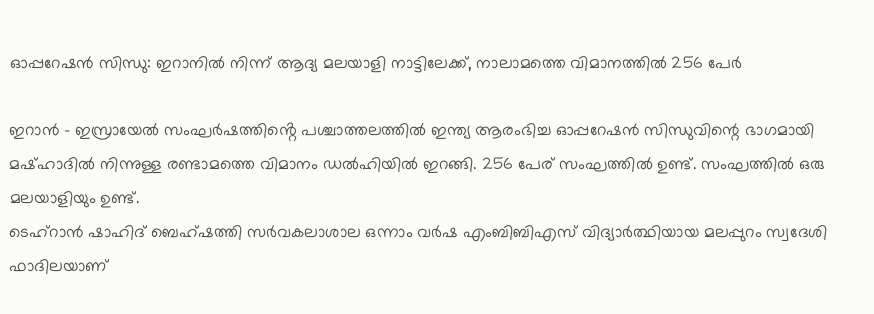ഓപ്പറേഷൻ സിന്ധു: ഇറാനിൽ നിന്ന് ആദ്യ മലയാളി നാട്ടിലേക്ക്, നാലാമത്തെ വിമാനത്തിൽ 256 പേർ

ഇറാൻ – ഇസ്രായേൽ സംഘർഷത്തിൻ്റെ പശ്ചാത്തലത്തിൽ ഇന്ത്യ ആരംഭിച്ച ഓപ്പറേഷൻ സിന്ധുവിന്റെ ഭാഗമായി മഷ്ഹാദിൽ നിന്നുള്ള രണ്ടാമത്തെ വിമാനം ഡൽഹിയിൽ ഇറങ്ങി. 256 പേര് സംഘത്തിൽ ഉണ്ട്. സംഘത്തിൽ ഒരു മലയാളിയും ഉണ്ട്.
ടെഹ്റാൻ ഷാഹിദ് ബെഹ്ഷത്തി സർവകലാശാല ഒന്നാം വർഷ എംബിബിഎസ് വിദ്യാർത്ഥിയായ മലപ്പുറം സ്വദേശി ഫാദിലയാണ്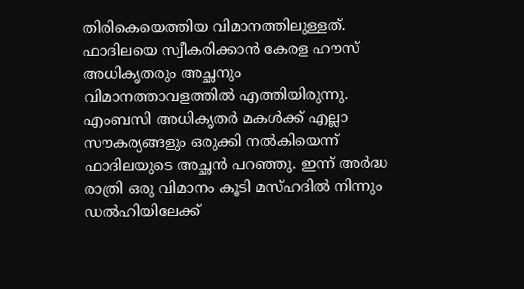തിരികെയെത്തിയ വിമാനത്തിലുള്ളത്. ഫാദിലയെ സ്വീകരിക്കാൻ കേരള ഹൗസ് അധികൃതരും അച്ഛനും വിമാനത്താവളത്തിൽ എത്തിയിരുന്നു.
എംബസി അധികൃതർ മകൾക്ക് എല്ലാ സൗകര്യങ്ങളും ഒരുക്കി നൽകിയെന്ന് ഫാദിലയുടെ അച്ഛൻ പറഞ്ഞു. ഇന്ന് അർദ്ധ രാത്രി ഒരു വിമാനം കൂടി മസ്ഹദിൽ നിന്നും ഡൽഹിയിലേക്ക്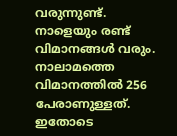വരുന്നുണ്ട്. നാളെയും രണ്ട് വിമാനങ്ങൾ വരും. നാലാമത്തെ വിമാനത്തിൽ 256 പേരാണുള്ളത്.
ഇതോടെ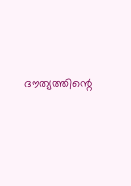ദൗത്യത്തിന്റെ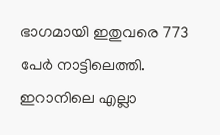ഭാഗമായി ഇതുവരെ 773 പേർ നാട്ടിലെത്തി. ഇറാനിലെ എല്ലാ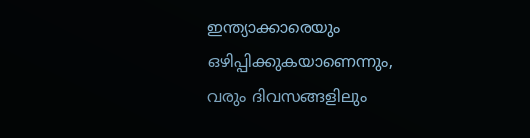ഇന്ത്യാക്കാരെയും ഒഴിപ്പിക്കുകയാണെന്നും, വരും ദിവസങ്ങളിലും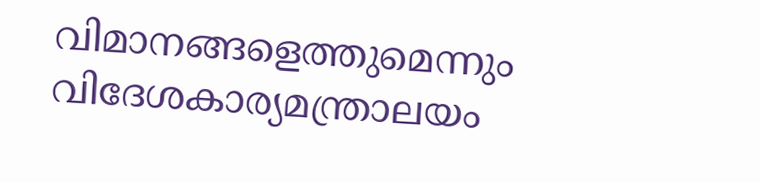വിമാനങ്ങളെത്തുമെന്നും വിദേശകാര്യമന്ത്രാലയം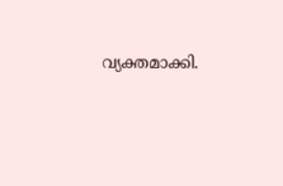വ്യക്തമാക്കി.